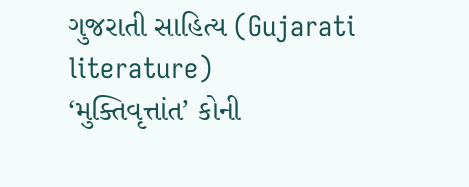ગુજરાતી સાહિત્ય (Gujarati literature)
‘મુક્તિવૃત્તાંત’ કોની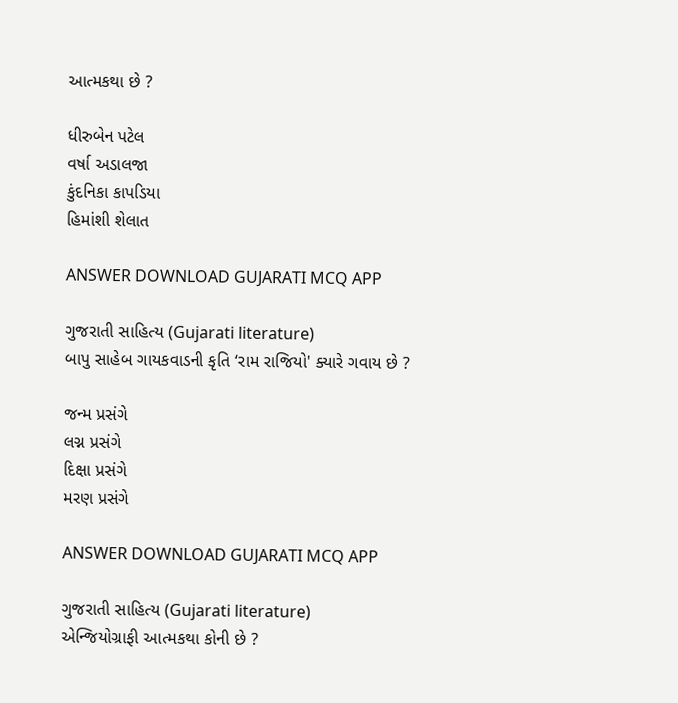આત્મકથા છે ?

ધીરુબેન પટેલ
વર્ષા અડાલજા
કુંદનિકા કાપડિયા
હિમાંશી શેલાત

ANSWER DOWNLOAD GUJARATI MCQ APP

ગુજરાતી સાહિત્ય (Gujarati literature)
બાપુ સાહેબ ગાયકવાડની કૃતિ ‘રામ રાજિયો' ક્યારે ગવાય છે ?

જન્મ પ્રસંગે
લગ્ન પ્રસંગે
દિક્ષા પ્રસંગે
મરણ પ્રસંગે

ANSWER DOWNLOAD GUJARATI MCQ APP

ગુજરાતી સાહિત્ય (Gujarati literature)
એન્જિયોગ્રાફી આત્મકથા કોની છે ?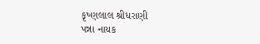કૃષ્ણલાલ શ્રીધરાણી
પન્ના નાયક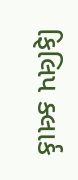ફિલિપ ક્લાર્ક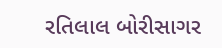રતિલાલ બોરીસાગર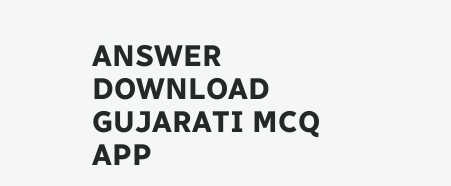ANSWER DOWNLOAD GUJARATI MCQ APP